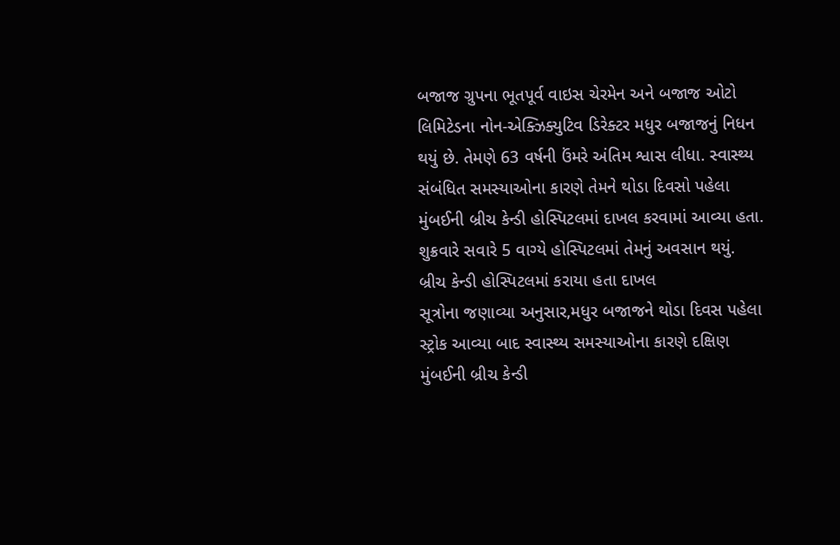બજાજ ગ્રુપના ભૂતપૂર્વ વાઇસ ચેરમેન અને બજાજ ઓટો લિમિટેડના નોન-એક્ઝિક્યુટિવ ડિરેક્ટર મધુર બજાજનું નિધન થયું છે. તેમણે 63 વર્ષની ઉંમરે અંતિમ શ્વાસ લીધા. સ્વાસ્થ્ય સંબંધિત સમસ્યાઓના કારણે તેમને થોડા દિવસો પહેલા મુંબઈની બ્રીચ કેન્ડી હોસ્પિટલમાં દાખલ કરવામાં આવ્યા હતા. શુક્રવારે સવારે 5 વાગ્યે હોસ્પિટલમાં તેમનું અવસાન થયું.
બ્રીચ કેન્ડી હોસ્પિટલમાં કરાયા હતા દાખલ
સૂત્રોના જણાવ્યા અનુસાર,મધુર બજાજને થોડા દિવસ પહેલા સ્ટ્રોક આવ્યા બાદ સ્વાસ્થ્ય સમસ્યાઓના કારણે દક્ષિણ મુંબઈની બ્રીચ કેન્ડી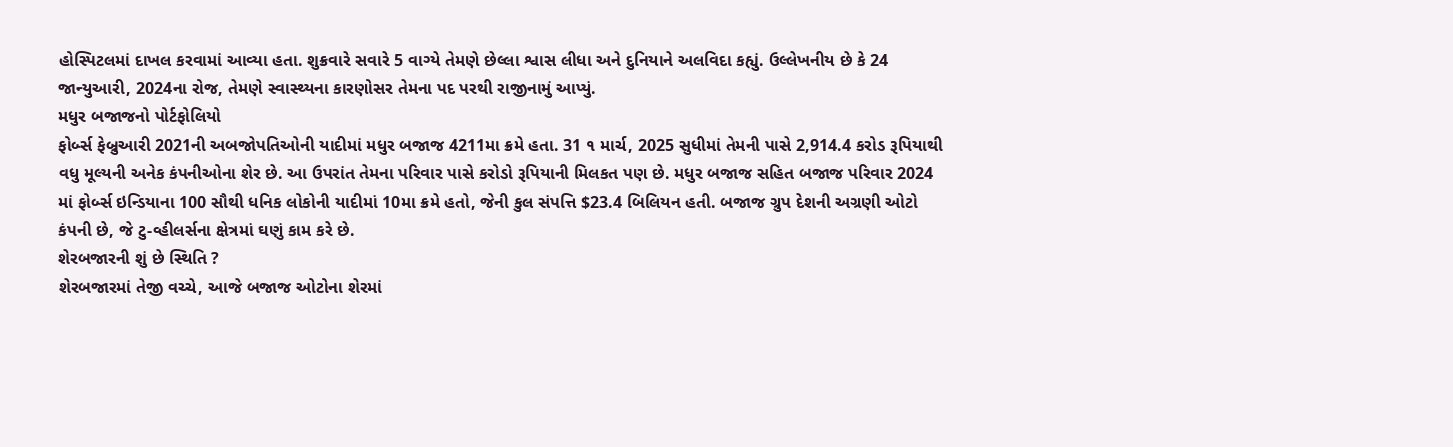હોસ્પિટલમાં દાખલ કરવામાં આવ્યા હતા. શુક્રવારે સવારે 5 વાગ્યે તેમણે છેલ્લા શ્વાસ લીધા અને દુનિયાને અલવિદા કહ્યું. ઉલ્લેખનીય છે કે 24 જાન્યુઆરી, 2024ના રોજ, તેમણે સ્વાસ્થ્યના કારણોસર તેમના પદ પરથી રાજીનામું આપ્યું.
મધુર બજાજનો પોર્ટફોલિયો
ફોર્બ્સ ફેબ્રુઆરી 2021ની અબજોપતિઓની યાદીમાં મધુર બજાજ 4211મા ક્રમે હતા. 31 ૧ માર્ચ, 2025 સુધીમાં તેમની પાસે 2,914.4 કરોડ રૂપિયાથી વધુ મૂલ્યની અનેક કંપનીઓના શેર છે. આ ઉપરાંત તેમના પરિવાર પાસે કરોડો રૂપિયાની મિલકત પણ છે. મધુર બજાજ સહિત બજાજ પરિવાર 2024 માં ફોર્બ્સ ઇન્ડિયાના 100 સૌથી ધનિક લોકોની યાદીમાં 10મા ક્રમે હતો, જેની કુલ સંપત્તિ $23.4 બિલિયન હતી. બજાજ ગ્રુપ દેશની અગ્રણી ઓટો કંપની છે, જે ટુ-વ્હીલર્સના ક્ષેત્રમાં ઘણું કામ કરે છે.
શેરબજારની શું છે સ્થિતિ ?
શેરબજારમાં તેજી વચ્ચે, આજે બજાજ ઓટોના શેરમાં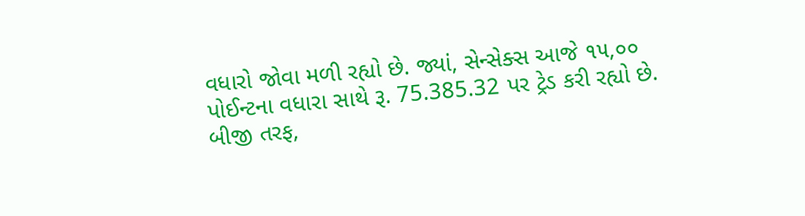વધારો જોવા મળી રહ્યો છે. જ્યાં, સેન્સેક્સ આજે ૧૫,૦૦ પોઈન્ટના વધારા સાથે રૂ. 75.385.32 પર ટ્રેડ કરી રહ્યો છે. બીજી તરફ,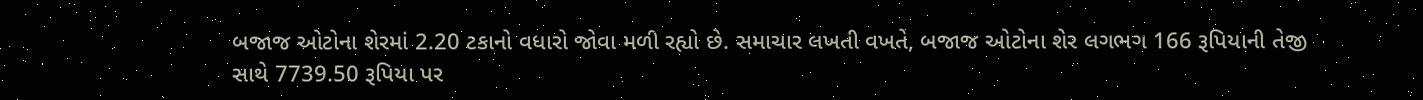બજાજ ઓટોના શેરમાં 2.20 ટકાનો વધારો જોવા મળી રહ્યો છે. સમાચાર લખતી વખતે, બજાજ ઓટોના શેર લગભગ 166 રૂપિયાની તેજી સાથે 7739.50 રૂપિયા પર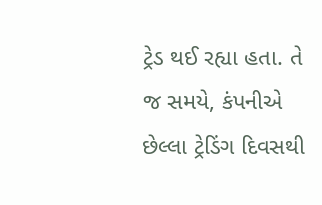ટ્રેડ થઈ રહ્યા હતા. તે જ સમયે, કંપનીએ છેલ્લા ટ્રેડિંગ દિવસથી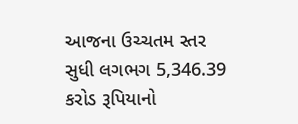આજના ઉચ્ચતમ સ્તર સુધી લગભગ 5,346.39 કરોડ રૂપિયાનો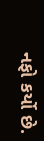નફો કર્યો છે.